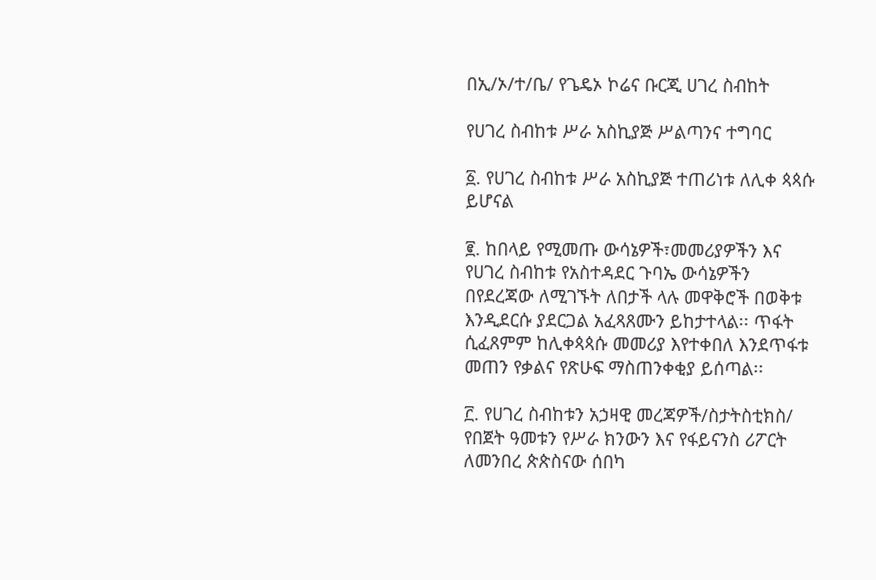በኢ/ኦ/ተ/ቤ/ የጌዴኦ ኮሬና ቡርጂ ሀገረ ስብከት

የሀገረ ስብከቱ ሥራ አስኪያጅ ሥልጣንና ተግባር

፩. የሀገረ ስብከቱ ሥራ አስኪያጅ ተጠሪነቱ ለሊቀ ጳጳሱ ይሆናል

፪. ከበላይ የሚመጡ ውሳኔዎች፣መመሪያዎችን እና የሀገረ ስብከቱ የአስተዳደር ጉባኤ ውሳኔዎችን በየደረጃው ለሚገኙት ለበታች ላሉ መዋቅሮች በወቅቱ እንዲደርሱ ያደርጋል አፈጻጸሙን ይከታተላል፡፡ ጥፋት ሲፈጸምም ከሊቀጳጳሱ መመሪያ እየተቀበለ እንደጥፋቱ መጠን የቃልና የጽሁፍ ማስጠንቀቂያ ይሰጣል፡፡

፫. የሀገረ ስብከቱን አኃዛዊ መረጃዎች/ስታትስቲክስ/ የበጀት ዓመቱን የሥራ ክንውን እና የፋይናንስ ሪፖርት ለመንበረ ጵጵስናው ሰበካ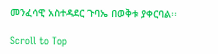መንፈሳዊ አስተዳደር ጉባኤ በወቅቱ ያቀርባል፡፡

Scroll to Top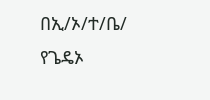በኢ/ኦ/ተ/ቤ/ የጌዴኦ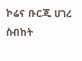ኮሬና ቡርጂ ሀገረ ስብከት